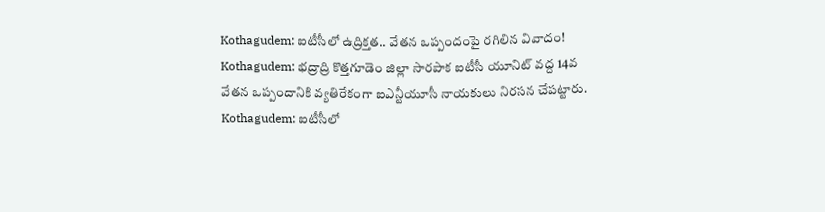Kothagudem: ఐటీసీలో ఉద్రిక్తత.. వేతన ఒప్పందంపై రగిలిన వివాదం!
Kothagudem: భద్రాద్రి కొత్తగూడెం జిల్లా సారపాక ఐటీసీ యూనిట్ వద్ద 14వ వేతన ఒప్పందానికి వ్యతిరేకంగా ఐఎన్టీయూసీ నాయకులు నిరసన చేపట్టారు.
Kothagudem: ఐటీసీలో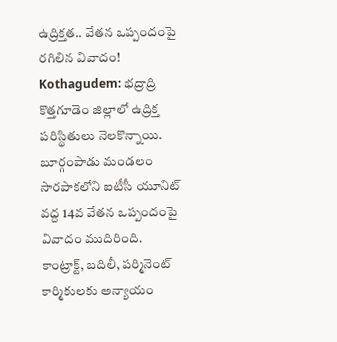ఉద్రిక్తత.. వేతన ఒప్పందంపై రగిలిన వివాదం!
Kothagudem: భద్రాద్రి కొత్తగూడెం జిల్లాలో ఉద్రిక్త పరిస్థితులు నెలకొన్నాయి. బూర్గంపాడు మండలం సారపాకలోని ఐటీసీ యూనిట్ వద్ద 14వ వేతన ఒప్పందంపై వివాదం ముదిరింది.
కాంట్రాక్ట్, బదిలీ, పర్మినెంట్ కార్మికులకు అన్యాయం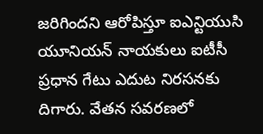జరిగిందని ఆరోపిస్తూ ఐఎన్టియుసి యూనియన్ నాయకులు ఐటీసీ ప్రధాన గేటు ఎదుట నిరసనకు దిగారు. వేతన సవరణలో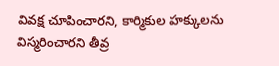వివక్ష చూపించారని, కార్మికుల హక్కులను విస్మరించారని తీవ్ర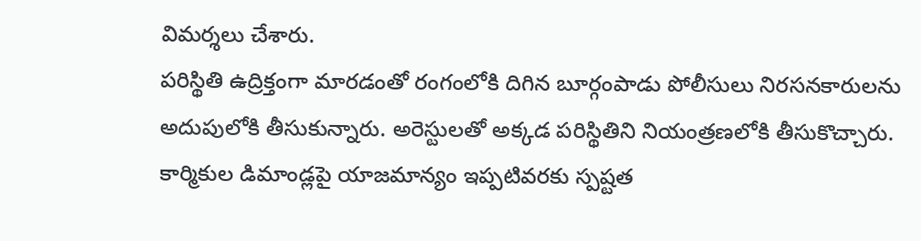విమర్శలు చేశారు.
పరిస్థితి ఉద్రిక్తంగా మారడంతో రంగంలోకి దిగిన బూర్గంపాడు పోలీసులు నిరసనకారులను అదుపులోకి తీసుకున్నారు. అరెస్టులతో అక్కడ పరిస్థితిని నియంత్రణలోకి తీసుకొచ్చారు.
కార్మికుల డిమాండ్లపై యాజమాన్యం ఇప్పటివరకు స్పష్టత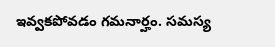ఇవ్వకపోవడం గమనార్హం. సమస్య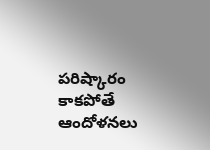పరిష్కారం కాకపోతే ఆందోళనలు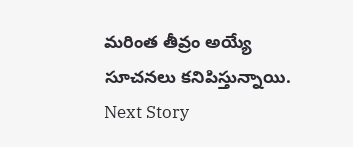మరింత తీవ్రం అయ్యే సూచనలు కనిపిస్తున్నాయి.
Next Story